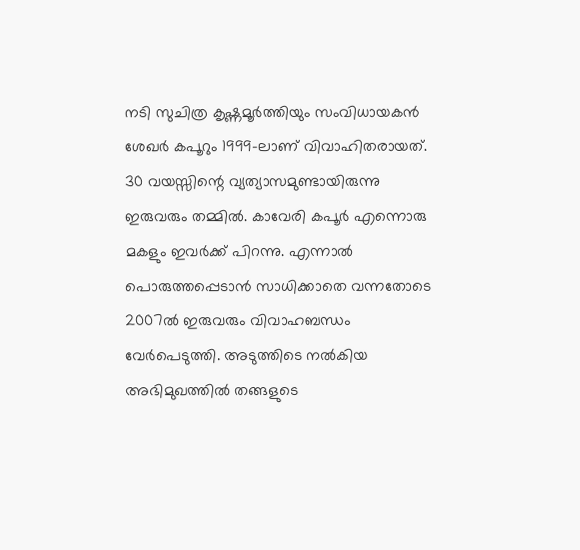നടി സുചിത്ര കൃഷ്ണമൂർത്തിയും സംവിധായകൻ ശേഖർ കപൂറും 1999-ലാണ് വിവാഹിതരായത്. 30 വയസ്സിന്റെ വ്യത്യാസമുണ്ടായിരുന്നു ഇരുവരും തമ്മിൽ. കാവേരി കപൂർ എന്നൊരു മകളും ഇവർക്ക് പിറന്നു. എന്നാൽ പൊരുത്തപ്പെടാൻ സാധിക്കാതെ വന്നതോടെ 2007ൽ ഇരുവരും വിവാഹബന്ധം വേർപെടുത്തി. അടുത്തിടെ നൽകിയ അഭിമുഖത്തിൽ തങ്ങളുടെ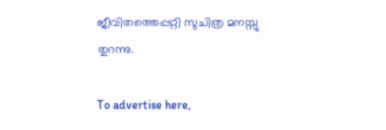ജീവിതത്തെപ്പറ്റി സുചിത്ര മനസ്സു തുറന്നു.

To advertise here,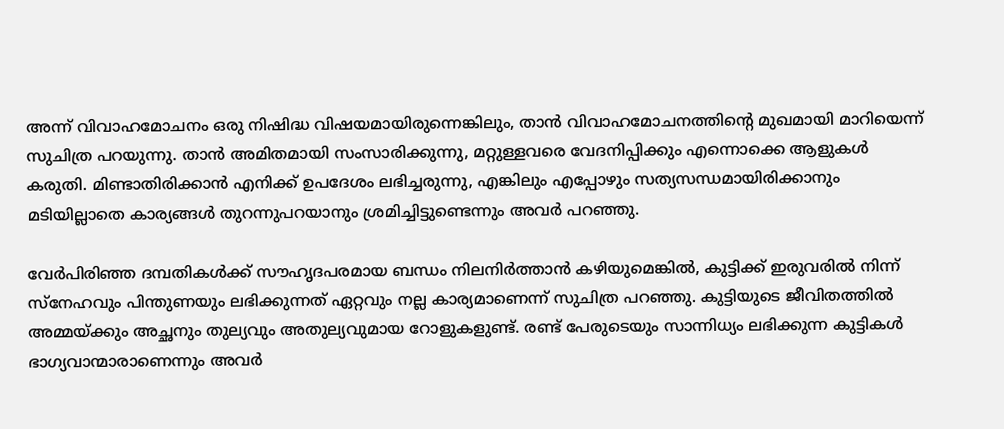അന്ന് വിവാഹമോചനം ഒരു നിഷിദ്ധ വിഷയമായിരുന്നെങ്കിലും, താൻ വിവാഹമോചനത്തിന്റെ മുഖമായി മാറിയെന്ന് സുചിത്ര പറയുന്നു. താൻ അമിതമായി സംസാരിക്കുന്നു, മറ്റുള്ളവരെ വേദനിപ്പിക്കും എന്നൊക്കെ ആളുകൾ കരുതി. മിണ്ടാതിരിക്കാൻ എനിക്ക് ഉപദേശം ലഭിച്ചരുന്നു, എങ്കിലും എപ്പോഴും സത്യസന്ധമായിരിക്കാനും മടിയില്ലാതെ കാര്യങ്ങൾ തുറന്നുപറയാനും ശ്രമിച്ചിട്ടുണ്ടെന്നും അവർ പറഞ്ഞു.

വേർപിരിഞ്ഞ ദമ്പതികൾക്ക് സൗഹൃദപരമായ ബന്ധം നിലനിർത്താൻ കഴിയുമെങ്കിൽ, കുട്ടിക്ക് ഇരുവരിൽ നിന്ന് സ്നേഹവും പിന്തുണയും ലഭിക്കുന്നത് ഏറ്റവും നല്ല കാര്യമാണെന്ന് സുചിത്ര പറഞ്ഞു. കുട്ടിയുടെ ജീവിതത്തിൽ അമ്മയ്ക്കും അച്ഛനും തുല്യവും അതുല്യവുമായ റോളുകളുണ്ട്. രണ്ട് പേരുടെയും സാന്നിധ്യം ലഭിക്കുന്ന കുട്ടികൾ ഭാഗ്യവാന്മാരാണെന്നും അവർ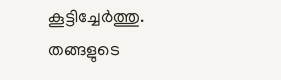കൂട്ടിച്ചേർത്തു. തങ്ങളുടെ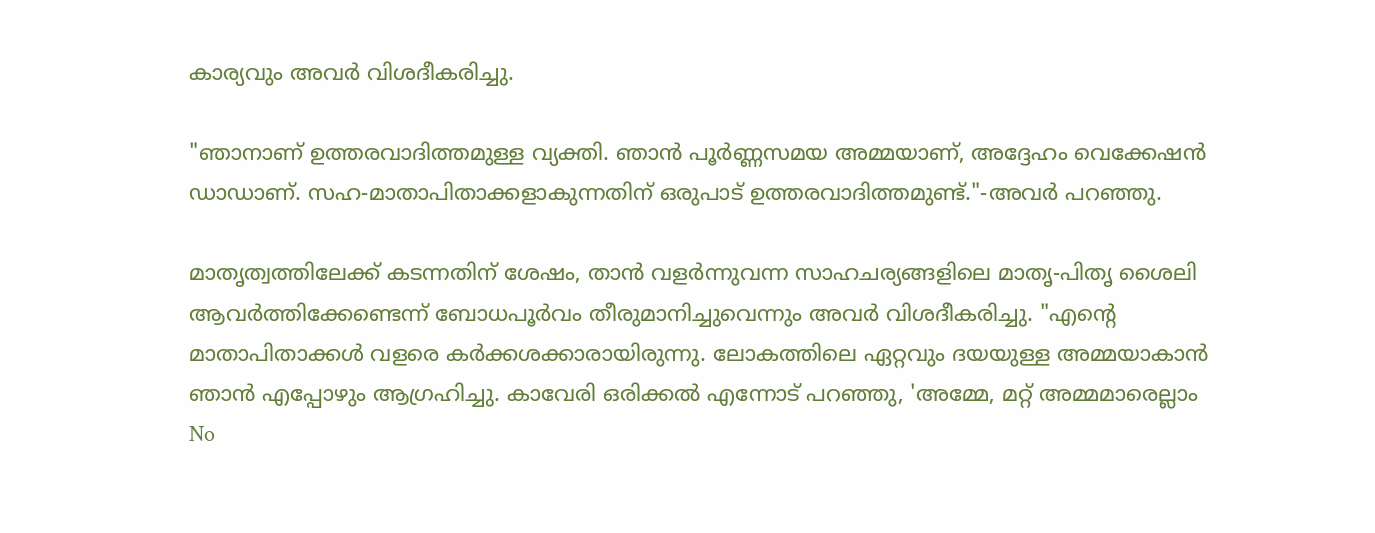കാര്യവും അവർ വിശദീകരിച്ചു.

"ഞാനാണ് ഉത്തരവാദിത്തമുള്ള വ്യക്തി. ഞാൻ പൂർണ്ണസമയ അമ്മയാണ്, അദ്ദേഹം വെക്കേഷൻ ഡാഡാണ്. സഹ-മാതാപിതാക്കളാകുന്നതിന് ഒരുപാട് ഉത്തരവാദിത്തമുണ്ട്."-അവർ പറഞ്ഞു.

മാതൃത്വത്തിലേക്ക് കടന്നതിന് ശേഷം, താൻ വളർന്നുവന്ന സാഹചര്യങ്ങളിലെ മാതൃ-പിതൃ ശൈലി ആവർത്തിക്കേണ്ടെന്ന് ബോധപൂർവം തീരുമാനിച്ചുവെന്നും അവർ വിശദീകരിച്ചു. "എൻ്റെ മാതാപിതാക്കൾ വളരെ കർക്കശക്കാരായിരുന്നു. ലോകത്തിലെ ഏറ്റവും ദയയുള്ള അമ്മയാകാൻ ഞാൻ എപ്പോഴും ആഗ്രഹിച്ചു. കാവേരി ഒരിക്കൽ എന്നോട് പറഞ്ഞു, 'അമ്മേ, മറ്റ് അമ്മമാരെല്ലാം No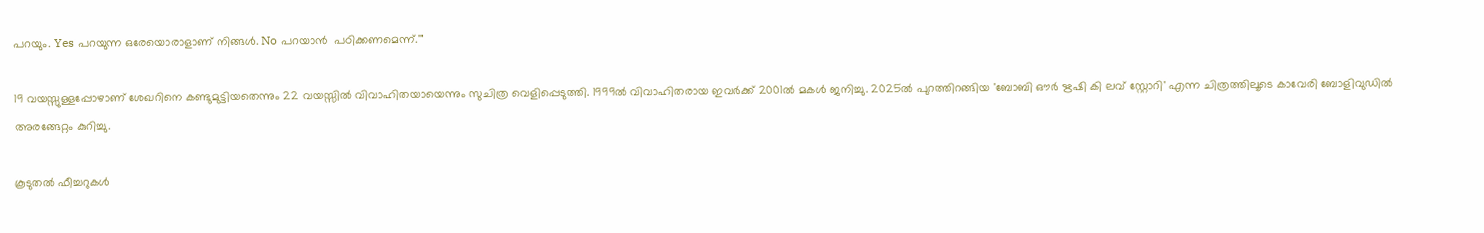പറയും. Yes പറയുന്ന ഒരേയൊരാളാണ് നിങ്ങൾ. No പറയാൻ  പഠിക്കണമെന്ന്.'"

19 വയസ്സുള്ളപ്പോഴാണ് ശേഖറിനെ കണ്ടുമുട്ടിയതെന്നും 22 വയസ്സിൽ വിവാഹിതയായെന്നും സുചിത്ര വെളിപ്പെടുത്തി. 1999ൽ വിവാഹിതരായ ഇവർക്ക് 2001ൽ മകൾ ജനിച്ചു. 2025ൽ പുറത്തിറങ്ങിയ 'ബോബി ഔർ ഋഷി കി ലവ് സ്റ്റോറി' എന്ന ചിത്രത്തിലൂടെ കാവേരി ബോളിവുഡിൽ അരങ്ങേറ്റം കുറിച്ചു.

കൂടുതൽ ഫീച്ചറുകൾ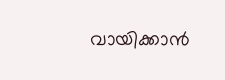വായിക്കാൻ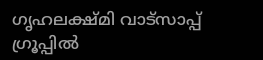ഗൃഹലക്ഷ്മി വാട്സാപ്പ് ഗ്രൂപ്പിൽ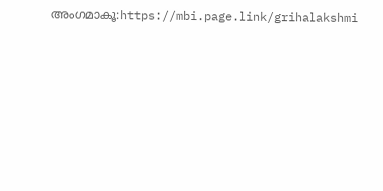അംഗമാകൂ:https://mbi.page.link/grihalakshmi